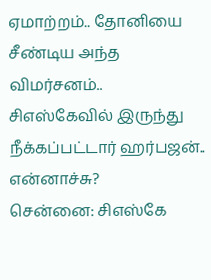ஏமாற்றம்.. தோனியை சீண்டிய அந்த விமர்சனம்.. சிஎஸ்கேவில் இருந்து நீக்கப்பட்டார் ஹர்பஜன்.. என்னாச்சு?
சென்னை: சிஎஸ்கே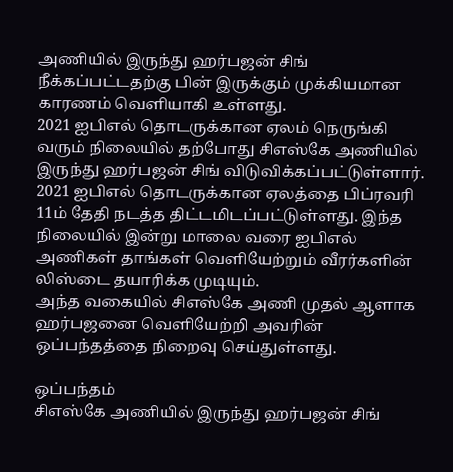அணியில் இருந்து ஹர்பஜன் சிங் நீக்கப்பட்டதற்கு பின் இருக்கும் முக்கியமான காரணம் வெளியாகி உள்ளது.
2021 ஐபிஎல் தொடருக்கான ஏலம் நெருங்கி வரும் நிலையில் தற்போது சிஎஸ்கே அணியில் இருந்து ஹர்பஜன் சிங் விடுவிக்கப்பட்டுள்ளார். 2021 ஐபிஎல் தொடருக்கான ஏலத்தை பிப்ரவரி 11ம் தேதி நடத்த திட்டமிடப்பட்டுள்ளது. இந்த நிலையில் இன்று மாலை வரை ஐபிஎல் அணிகள் தாங்கள் வெளியேற்றும் வீரர்களின் லிஸ்டை தயாரிக்க முடியும்.
அந்த வகையில் சிஎஸ்கே அணி முதல் ஆளாக ஹர்பஜனை வெளியேற்றி அவரின் ஒப்பந்தத்தை நிறைவு செய்துள்ளது.

ஒப்பந்தம்
சிஎஸ்கே அணியில் இருந்து ஹர்பஜன் சிங்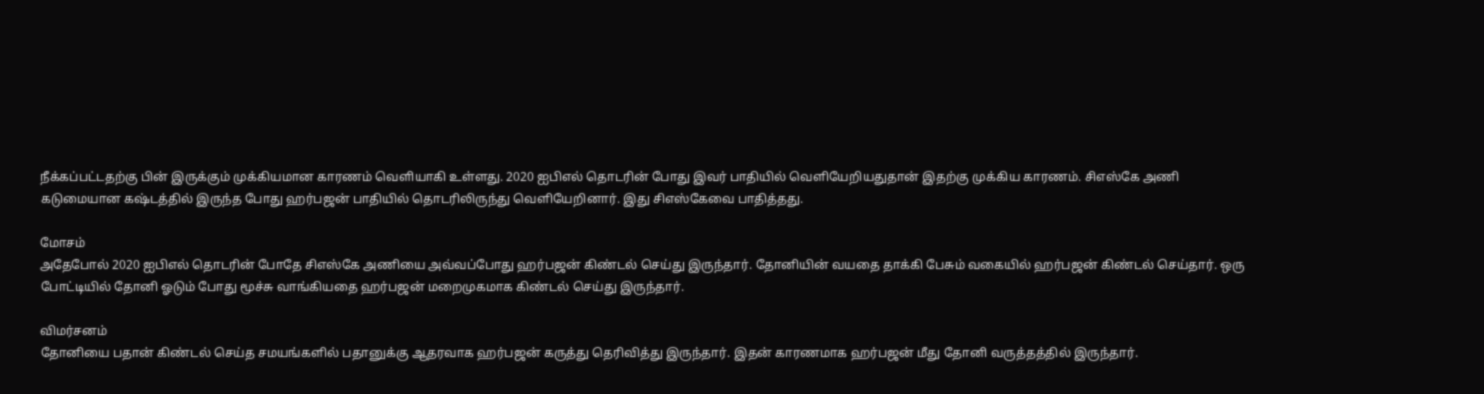நீக்கப்பட்டதற்கு பின் இருக்கும் முக்கியமான காரணம் வெளியாகி உள்ளது. 2020 ஐபிஎல் தொடரின் போது இவர் பாதியில் வெளியேறியதுதான் இதற்கு முக்கிய காரணம். சிஎஸ்கே அணி கடுமையான கஷ்டத்தில் இருந்த போது ஹர்பஜன் பாதியில் தொடரிலிருந்து வெளியேறினார். இது சிஎஸ்கேவை பாதித்தது.

மோசம்
அதேபோல் 2020 ஐபிஎல் தொடரின் போதே சிஎஸ்கே அணியை அவ்வப்போது ஹர்பஜன் கிண்டல் செய்து இருந்தார். தோனியின் வயதை தாக்கி பேசும் வகையில் ஹர்பஜன் கிண்டல் செய்தார். ஒரு போட்டியில் தோனி ஓடும் போது மூச்சு வாங்கியதை ஹர்பஜன் மறைமுகமாக கிண்டல் செய்து இருந்தார்.

விமர்சனம்
தோனியை பதான் கிண்டல் செய்த சமயங்களில் பதானுக்கு ஆதரவாக ஹர்பஜன் கருத்து தெரிவித்து இருந்தார். இதன் காரணமாக ஹர்பஜன் மீது தோனி வருத்தத்தில் இருந்தார்.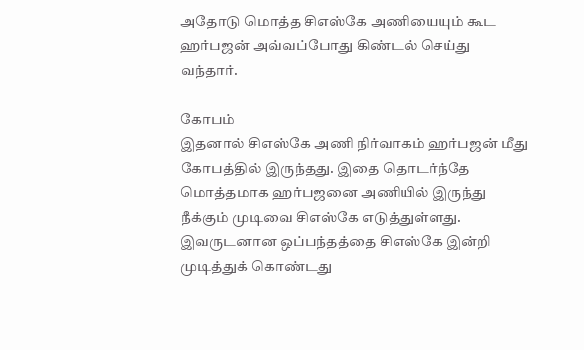அதோடு மொத்த சிஎஸ்கே அணியையும் கூட ஹர்பஜன் அவ்வப்போது கிண்டல் செய்து வந்தார்.

கோபம்
இதனால் சிஎஸ்கே அணி நிர்வாகம் ஹர்பஜன் மீது கோபத்தில் இருந்தது. இதை தொடர்ந்தே மொத்தமாக ஹர்பஜனை அணியில் இருந்து நீக்கும் முடிவை சிஎஸ்கே எடுத்துள்ளது. இவருடனான ஒப்பந்தத்தை சிஎஸ்கே இன்றி முடித்துக் கொண்டது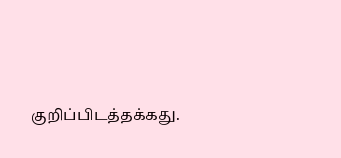குறிப்பிடத்தக்கது.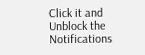Click it and Unblock the Notifications